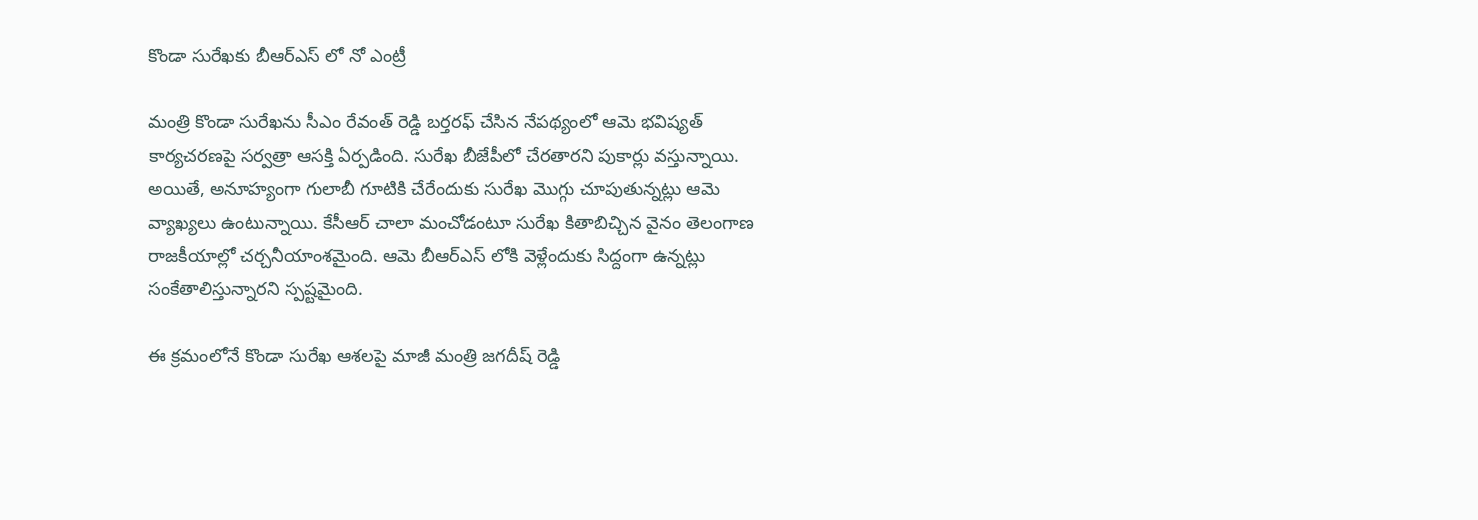కొండా సురేఖకు బీఆర్ఎస్ లో నో ఎంట్రీ

మంత్రి కొండా సురేఖను సీఎం రేవంత్ రెడ్డి బర్తరఫ్ చేసిన నేపథ్యంలో ఆమె భవిష్యత్ కార్యచరణపై సర్వత్రా ఆసక్తి ఏర్పడింది. సురేఖ బీజేపీలో చేరతారని పుకార్లు వస్తున్నాయి. అయితే, అనూహ్యంగా గులాబీ గూటికి చేరేందుకు సురేఖ మొగ్గు చూపుతున్నట్లు ఆమె వ్యాఖ్యలు ఉంటున్నాయి. కేసీఆర్ చాలా మంచోడంటూ సురేఖ కితాబిచ్చిన వైనం తెలంగాణ రాజకీయాల్లో చర్చనీయాంశమైంది. ఆమె బీఆర్ఎస్ లోకి వెళ్లేందుకు సిద్దంగా ఉన్నట్లు సంకేతాలిస్తున్నారని స్పష్టమైంది.

ఈ క్రమంలోనే కొండా సురేఖ ఆశలపై మాజీ మంత్రి జగదీష్ రెడ్డి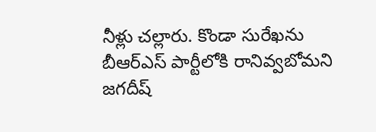నీళ్లు చల్లారు. కొండా సురేఖను బీఆర్ఎస్ పార్టీలోకి రానివ్వబోమని జగదీష్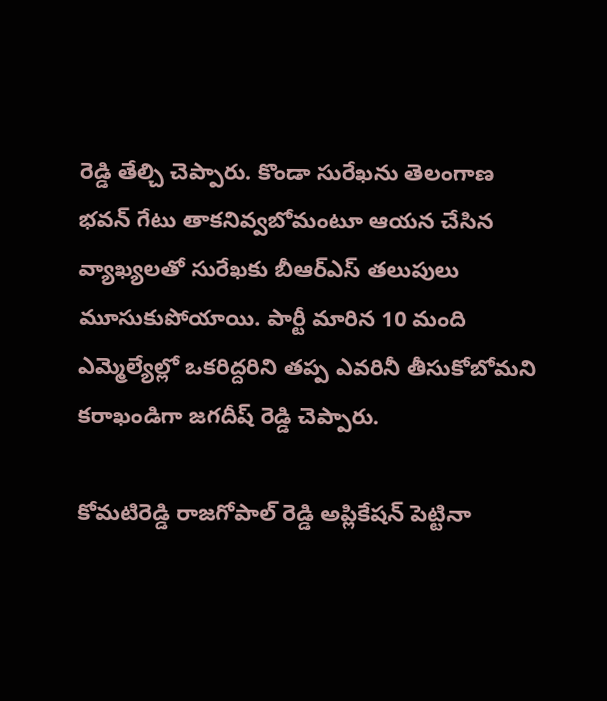రెడ్డి తేల్చి చెప్పారు. కొండా సురేఖను తెలంగాణ భవన్ గేటు తాకనివ్వబోమంటూ ఆయన చేసిన వ్యాఖ్యలతో సురేఖకు బీఆర్ఎస్ తలుపులు మూసుకుపోయాయి. పార్టీ మారిన 10 మంది ఎమ్మెల్యేల్లో ఒకరిద్దరిని తప్ప ఎవరినీ తీసుకోబోమని కరాఖండిగా జగదీష్ రెడ్డి చెప్పారు.

కోమటిరెడ్డి రాజగోపాల్ రెడ్డి అప్లికేషన్ పెట్టినా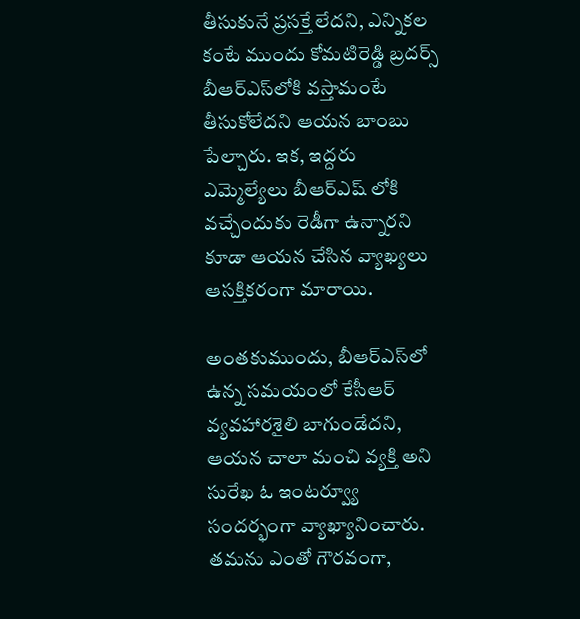తీసుకునే ప్రసక్తే లేదని, ఎన్నికల కంటే ముందు కోమటిరెడ్డి బ్రదర్స్ బీఆర్ఎస్‌లోకి వస్తామంటే తీసుకోలేదని ఆయన బాంబు పేల్చారు. ఇక, ఇద్దరు ఎమ్మెల్యేలు బీఆర్ఎష్ లోకి వచ్చేందుకు రెడీగా ఉన్నారని కూడా ఆయన చేసిన వ్యాఖ్యలు ఆసక్తికరంగా మారాయి.

అంతకుముందు, బీఆర్ఎస్‌లో ఉన్న సమయంలో కేసీఆర్ వ్యవహారశైలి బాగుండేదని, ఆయన చాలా మంచి వ్యక్తి అని సురేఖ ఓ ఇంటర్వ్యూ సందర్భంగా వ్యాఖ్యానించారు. తమను ఎంతో గౌరవంగా,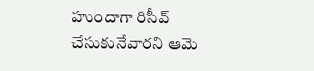హుందాగా రిసీవ్ చేసుకునేవారని ఆమె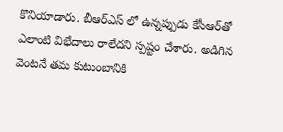కొనియాడారు. బీఆర్ఎస్ లో ఉన్నప్పుడు కేసీఆర్‌తో ఎలాంటి విభేదాలు రాలేదని స్పష్టం చేశారు. అడిగిన వెంటనే తమ కుటుంబానికి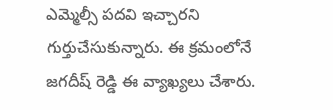ఎమ్మెల్సీ పదవి ఇచ్చారని గుర్తుచేసుకున్నారు. ఈ క్రమంలోనే జగదీష్ రెడ్డి ఈ వ్యాఖ్యలు చేశారు.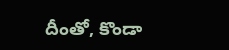దీంతో, కొండా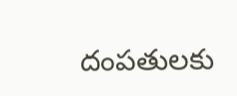దంపతులకు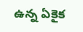ఉన్న ఏకైక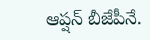ఆప్షన్ బీజేపీనే.